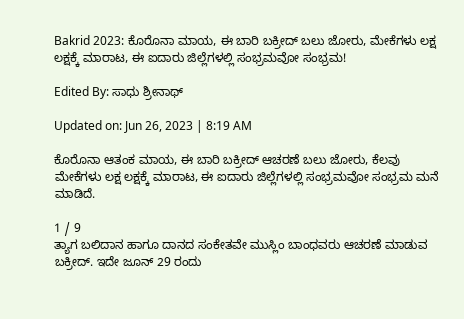Bakrid 2023: ಕೊರೊನಾ ಮಾಯ, ಈ ಬಾರಿ ಬಕ್ರೀದ್ ಬಲು ಜೋರು, ಮೇಕೆಗಳು ಲಕ್ಷ ಲಕ್ಷಕ್ಕೆ ಮಾರಾಟ, ಈ ಐದಾರು ಜಿಲ್ಲೆಗಳಲ್ಲಿ ಸಂಭ್ರಮವೋ ಸಂಭ್ರಮ!

Edited By: ಸಾಧು ಶ್ರೀನಾಥ್

Updated on: Jun 26, 2023 | 8:19 AM

ಕೊರೊನಾ ಆತಂಕ ಮಾಯ, ಈ ಬಾರಿ ಬಕ್ರೀದ್ ಆಚರಣೆ ಬಲು ಜೋರು, ಕೆಲವು ಮೇಕೆಗಳು ಲಕ್ಷ ಲಕ್ಷಕ್ಕೆ ಮಾರಾಟ, ಈ ಐದಾರು ಜಿಲ್ಲೆಗಳಲ್ಲಿ ಸಂಭ್ರಮವೋ ಸಂಭ್ರಮ ಮನೆ ಮಾಡಿದೆ.

1 / 9
ತ್ಯಾಗ ಬಲಿದಾನ ಹಾಗೂ ದಾನದ ಸಂಕೇತವೇ ಮುಸ್ಲಿಂ ಬಾಂಧವರು ಆಚರಣೆ ಮಾಡುವ ಬಕ್ರೀದ್. ಇದೇ ಜೂನ್ 29 ರಂದು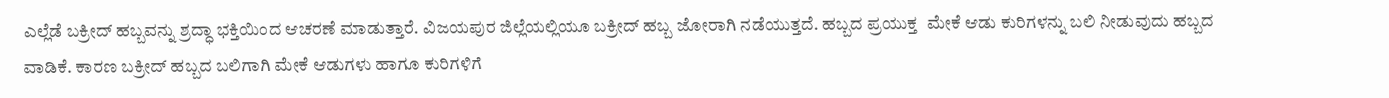ಎಲ್ಲೆಡೆ ಬಕ್ರೀದ್ ಹಬ್ಬವನ್ನು ಶ್ರದ್ಧಾ ಭಕ್ತಿಯಿಂದ ಆಚರಣೆ ಮಾಡುತ್ತಾರೆ. ವಿಜಯಪುರ ಜಿಲ್ಲೆಯಲ್ಲಿಯೂ ಬಕ್ರೀದ್ ಹಬ್ಬ ಜೋರಾಗಿ ನಡೆಯುತ್ತದೆ. ಹಬ್ಬದ ಪ್ರಯುಕ್ತ  ಮೇಕೆ ಆಡು ಕುರಿಗಳನ್ನು ಬಲಿ ನೀಡುವುದು ಹಬ್ಬದ ವಾಡಿಕೆ. ಕಾರಣ ಬಕ್ರೀದ್ ಹಬ್ಬದ ಬಲಿಗಾಗಿ ಮೇಕೆ ಆಡುಗಳು ಹಾಗೂ ಕುರಿಗಳಿಗೆ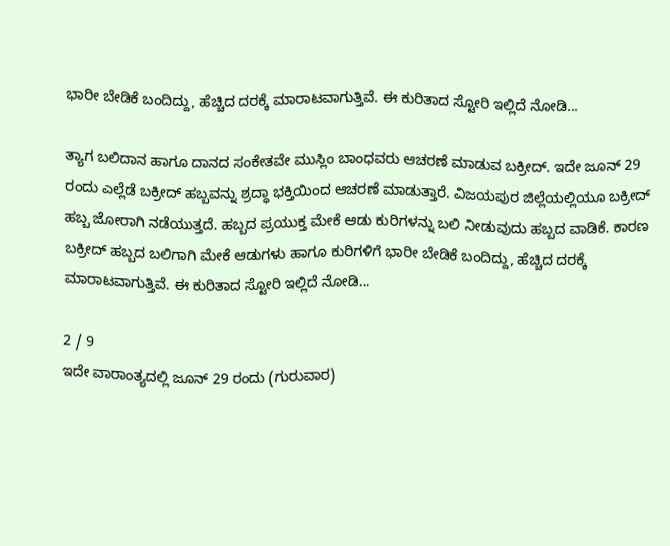ಭಾರೀ ಬೇಡಿಕೆ ಬಂದಿದ್ದು, ಹೆಚ್ಚಿದ ದರಕ್ಕೆ ಮಾರಾಟವಾಗುತ್ತಿವೆ. ಈ ಕುರಿತಾದ ಸ್ಟೋರಿ ಇಲ್ಲಿದೆ ನೋಡಿ...

ತ್ಯಾಗ ಬಲಿದಾನ ಹಾಗೂ ದಾನದ ಸಂಕೇತವೇ ಮುಸ್ಲಿಂ ಬಾಂಧವರು ಆಚರಣೆ ಮಾಡುವ ಬಕ್ರೀದ್. ಇದೇ ಜೂನ್ 29 ರಂದು ಎಲ್ಲೆಡೆ ಬಕ್ರೀದ್ ಹಬ್ಬವನ್ನು ಶ್ರದ್ಧಾ ಭಕ್ತಿಯಿಂದ ಆಚರಣೆ ಮಾಡುತ್ತಾರೆ. ವಿಜಯಪುರ ಜಿಲ್ಲೆಯಲ್ಲಿಯೂ ಬಕ್ರೀದ್ ಹಬ್ಬ ಜೋರಾಗಿ ನಡೆಯುತ್ತದೆ. ಹಬ್ಬದ ಪ್ರಯುಕ್ತ ಮೇಕೆ ಆಡು ಕುರಿಗಳನ್ನು ಬಲಿ ನೀಡುವುದು ಹಬ್ಬದ ವಾಡಿಕೆ. ಕಾರಣ ಬಕ್ರೀದ್ ಹಬ್ಬದ ಬಲಿಗಾಗಿ ಮೇಕೆ ಆಡುಗಳು ಹಾಗೂ ಕುರಿಗಳಿಗೆ ಭಾರೀ ಬೇಡಿಕೆ ಬಂದಿದ್ದು, ಹೆಚ್ಚಿದ ದರಕ್ಕೆ ಮಾರಾಟವಾಗುತ್ತಿವೆ. ಈ ಕುರಿತಾದ ಸ್ಟೋರಿ ಇಲ್ಲಿದೆ ನೋಡಿ...

2 / 9
ಇದೇ ವಾರಾಂತ್ಯದಲ್ಲಿ ಜೂನ್ 29 ರಂದು (ಗುರುವಾರ)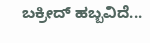ಬಕ್ರೀದ್ ಹಬ್ಬವಿದೆ...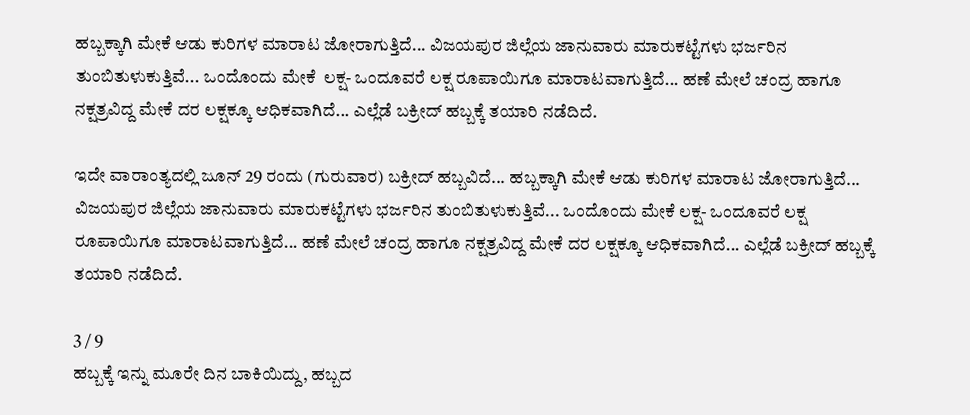ಹಬ್ಬಕ್ಕಾಗಿ ಮೇಕೆ ಆಡು ಕುರಿಗಳ ಮಾರಾಟ ಜೋರಾಗುತ್ತಿದೆ... ವಿಜಯಪುರ ಜಿಲ್ಲೆಯ ಜಾನುವಾರು ಮಾರುಕಟ್ಟೆಗಳು ಭರ್ಜರಿನ ತುಂಬಿತುಳುಕುತ್ತಿವೆ... ಒಂದೊಂದು ಮೇಕೆ  ಲಕ್ಷ- ಒಂದೂವರೆ ಲಕ್ಷ ರೂಪಾಯಿಗೂ ಮಾರಾಟವಾಗುತ್ತಿದೆ... ಹಣೆ ಮೇಲೆ ಚಂದ್ರ ಹಾಗೂ ನಕ್ಷತ್ರವಿದ್ದ ಮೇಕೆ ದರ ಲಕ್ಷಕ್ಕೂ ಆಧಿಕವಾಗಿದೆ... ಎಲ್ಲೆಡೆ ಬಕ್ರೀದ್ ಹಬ್ಬಕ್ಕೆ ತಯಾರಿ ನಡೆದಿದೆ.

ಇದೇ ವಾರಾಂತ್ಯದಲ್ಲಿ ಜೂನ್ 29 ರಂದು (ಗುರುವಾರ) ಬಕ್ರೀದ್ ಹಬ್ಬವಿದೆ... ಹಬ್ಬಕ್ಕಾಗಿ ಮೇಕೆ ಆಡು ಕುರಿಗಳ ಮಾರಾಟ ಜೋರಾಗುತ್ತಿದೆ... ವಿಜಯಪುರ ಜಿಲ್ಲೆಯ ಜಾನುವಾರು ಮಾರುಕಟ್ಟೆಗಳು ಭರ್ಜರಿನ ತುಂಬಿತುಳುಕುತ್ತಿವೆ... ಒಂದೊಂದು ಮೇಕೆ ಲಕ್ಷ- ಒಂದೂವರೆ ಲಕ್ಷ ರೂಪಾಯಿಗೂ ಮಾರಾಟವಾಗುತ್ತಿದೆ... ಹಣೆ ಮೇಲೆ ಚಂದ್ರ ಹಾಗೂ ನಕ್ಷತ್ರವಿದ್ದ ಮೇಕೆ ದರ ಲಕ್ಷಕ್ಕೂ ಆಧಿಕವಾಗಿದೆ... ಎಲ್ಲೆಡೆ ಬಕ್ರೀದ್ ಹಬ್ಬಕ್ಕೆ ತಯಾರಿ ನಡೆದಿದೆ.

3 / 9
ಹಬ್ಬಕ್ಕೆ ಇನ್ನು ಮೂರೇ ದಿನ ಬಾಕಿಯಿದ್ದು, ಹಬ್ಬದ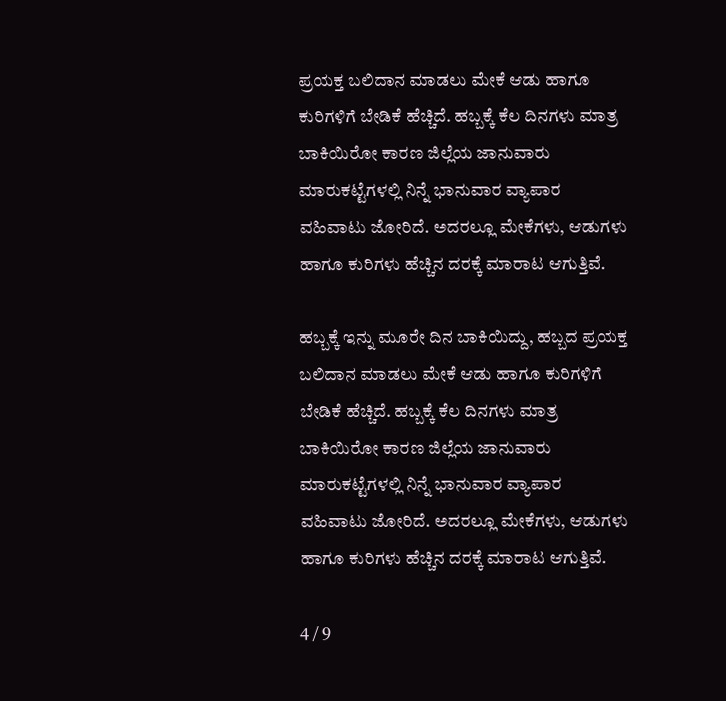ಪ್ರಯಕ್ತ ಬಲಿದಾನ ಮಾಡಲು ಮೇಕೆ ಆಡು ಹಾಗೂ ಕುರಿಗಳಿಗೆ ಬೇಡಿಕೆ ಹೆಚ್ಚಿದೆ. ಹಬ್ಬಕ್ಕೆ ಕೆಲ ದಿನಗಳು ಮಾತ್ರ ಬಾಕಿಯಿರೋ ಕಾರಣ ಜಿಲ್ಲೆಯ ಜಾನುವಾರು ಮಾರುಕಟ್ಟೆಗಳಲ್ಲಿ ನಿನ್ನೆ ಭಾನುವಾರ ವ್ಯಾಪಾರ ವಹಿವಾಟು ಜೋರಿದೆ. ಅದರಲ್ಲೂ ಮೇಕೆಗಳು, ಆಡುಗಳು ಹಾಗೂ ಕುರಿಗಳು ಹೆಚ್ಚಿನ ದರಕ್ಕೆ ಮಾರಾಟ ಆಗುತ್ತಿವೆ.

ಹಬ್ಬಕ್ಕೆ ಇನ್ನು ಮೂರೇ ದಿನ ಬಾಕಿಯಿದ್ದು, ಹಬ್ಬದ ಪ್ರಯಕ್ತ ಬಲಿದಾನ ಮಾಡಲು ಮೇಕೆ ಆಡು ಹಾಗೂ ಕುರಿಗಳಿಗೆ ಬೇಡಿಕೆ ಹೆಚ್ಚಿದೆ. ಹಬ್ಬಕ್ಕೆ ಕೆಲ ದಿನಗಳು ಮಾತ್ರ ಬಾಕಿಯಿರೋ ಕಾರಣ ಜಿಲ್ಲೆಯ ಜಾನುವಾರು ಮಾರುಕಟ್ಟೆಗಳಲ್ಲಿ ನಿನ್ನೆ ಭಾನುವಾರ ವ್ಯಾಪಾರ ವಹಿವಾಟು ಜೋರಿದೆ. ಅದರಲ್ಲೂ ಮೇಕೆಗಳು, ಆಡುಗಳು ಹಾಗೂ ಕುರಿಗಳು ಹೆಚ್ಚಿನ ದರಕ್ಕೆ ಮಾರಾಟ ಆಗುತ್ತಿವೆ.

4 / 9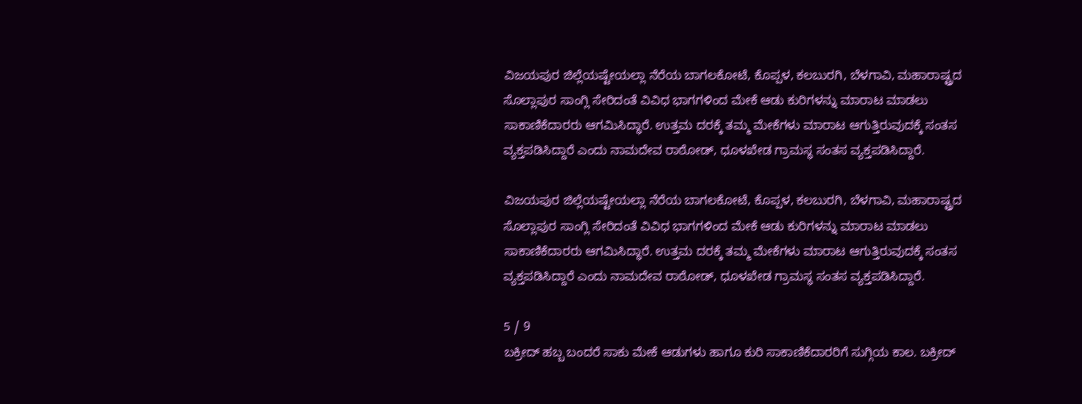ವಿಜಯಪುರ ಜಿಲ್ಲೆಯಷ್ಟೇಯಲ್ಲಾ ನೆರೆಯ ಬಾಗಲಕೋಟೆ, ಕೊಪ್ಪಳ, ಕಲಬುರಗಿ, ಬೆಳಗಾವಿ, ಮಹಾರಾಷ್ಟ್ರದ ಸೊಲ್ಲಾಪುರ ಸಾಂಗ್ಲಿ ಸೇರಿದಂತೆ ವಿವಿಧ ಭಾಗಗಳಿಂದ ಮೇಕೆ ಆಡು ಕುರಿಗಳನ್ನು ಮಾರಾಟ ಮಾಡಲು ಸಾಕಾಣಿಕೆದಾರರು ಆಗಮಿಸಿದ್ಧಾರೆ. ಉತ್ತಮ ದರಕ್ಕೆ ತಮ್ಮ ಮೇಕೆಗಳು ಮಾರಾಟ ಆಗುತ್ತಿರುವುದಕ್ಕೆ ಸಂತಸ ವ್ಯಕ್ತಪಡಿಸಿದ್ದಾರೆ ಎಂದು ನಾಮದೇವ ರಾಠೋಡ್, ಧೂಳಖೇಡ ಗ್ರಾಮಸ್ಥ ಸಂತಸ ವ್ಯಕ್ತಪಡಿಸಿದ್ದಾರೆ.

ವಿಜಯಪುರ ಜಿಲ್ಲೆಯಷ್ಟೇಯಲ್ಲಾ ನೆರೆಯ ಬಾಗಲಕೋಟೆ, ಕೊಪ್ಪಳ, ಕಲಬುರಗಿ, ಬೆಳಗಾವಿ, ಮಹಾರಾಷ್ಟ್ರದ ಸೊಲ್ಲಾಪುರ ಸಾಂಗ್ಲಿ ಸೇರಿದಂತೆ ವಿವಿಧ ಭಾಗಗಳಿಂದ ಮೇಕೆ ಆಡು ಕುರಿಗಳನ್ನು ಮಾರಾಟ ಮಾಡಲು ಸಾಕಾಣಿಕೆದಾರರು ಆಗಮಿಸಿದ್ಧಾರೆ. ಉತ್ತಮ ದರಕ್ಕೆ ತಮ್ಮ ಮೇಕೆಗಳು ಮಾರಾಟ ಆಗುತ್ತಿರುವುದಕ್ಕೆ ಸಂತಸ ವ್ಯಕ್ತಪಡಿಸಿದ್ದಾರೆ ಎಂದು ನಾಮದೇವ ರಾಠೋಡ್, ಧೂಳಖೇಡ ಗ್ರಾಮಸ್ಥ ಸಂತಸ ವ್ಯಕ್ತಪಡಿಸಿದ್ದಾರೆ.

5 / 9
ಬಕ್ರೀದ್ ಹಬ್ಬ ಬಂದರೆ ಸಾಕು ಮೇಕೆ ಆಡುಗಳು ಹಾಗೂ ಕುರಿ ಸಾಕಾಣಿಕೆದಾರರಿಗೆ ಸುಗ್ಗಿಯ ಕಾಲ. ಬಕ್ರೀದ್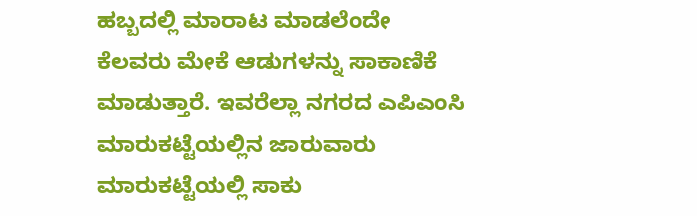ಹಬ್ಬದಲ್ಲಿ ಮಾರಾಟ ಮಾಡಲೆಂದೇ ಕೆಲವರು ಮೇಕೆ ಆಡುಗಳನ್ನು ಸಾಕಾಣಿಕೆ ಮಾಡುತ್ತಾರೆ. ಇವರೆಲ್ಲಾ ನಗರದ ಎಪಿಎಂಸಿ ಮಾರುಕಟ್ಟೆಯಲ್ಲಿನ ಜಾರುವಾರು ಮಾರುಕಟ್ಟೆಯಲ್ಲಿ ಸಾಕು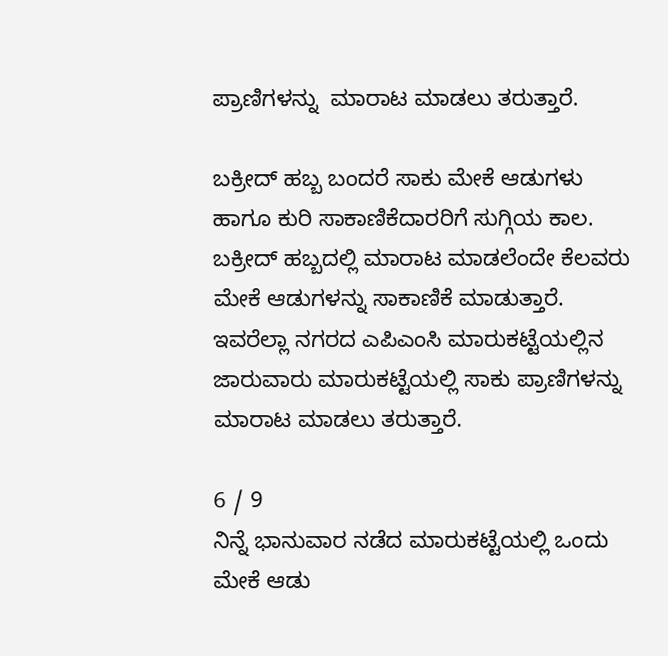ಪ್ರಾಣಿಗಳನ್ನು  ಮಾರಾಟ ಮಾಡಲು ತರುತ್ತಾರೆ.

ಬಕ್ರೀದ್ ಹಬ್ಬ ಬಂದರೆ ಸಾಕು ಮೇಕೆ ಆಡುಗಳು ಹಾಗೂ ಕುರಿ ಸಾಕಾಣಿಕೆದಾರರಿಗೆ ಸುಗ್ಗಿಯ ಕಾಲ. ಬಕ್ರೀದ್ ಹಬ್ಬದಲ್ಲಿ ಮಾರಾಟ ಮಾಡಲೆಂದೇ ಕೆಲವರು ಮೇಕೆ ಆಡುಗಳನ್ನು ಸಾಕಾಣಿಕೆ ಮಾಡುತ್ತಾರೆ. ಇವರೆಲ್ಲಾ ನಗರದ ಎಪಿಎಂಸಿ ಮಾರುಕಟ್ಟೆಯಲ್ಲಿನ ಜಾರುವಾರು ಮಾರುಕಟ್ಟೆಯಲ್ಲಿ ಸಾಕು ಪ್ರಾಣಿಗಳನ್ನು ಮಾರಾಟ ಮಾಡಲು ತರುತ್ತಾರೆ.

6 / 9
ನಿನ್ನೆ ಭಾನುವಾರ ನಡೆದ ಮಾರುಕಟ್ಟೆಯಲ್ಲಿ ಒಂದು ಮೇಕೆ ಆಡು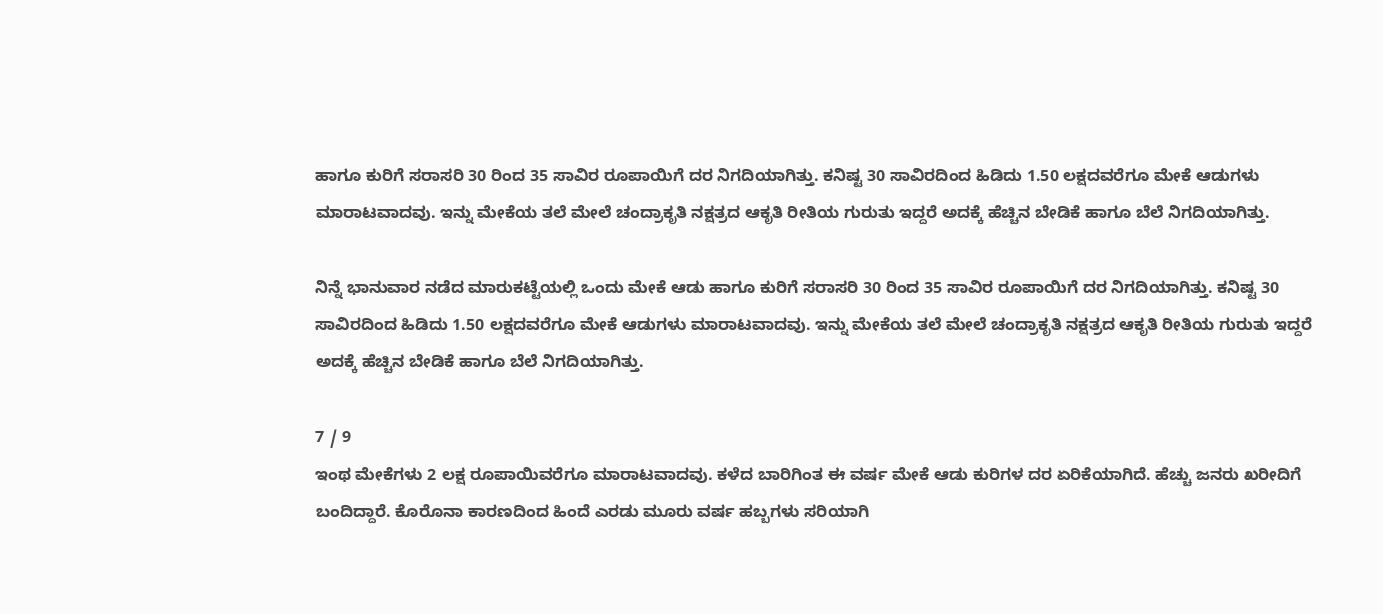ಹಾಗೂ ಕುರಿಗೆ ಸರಾಸರಿ 30 ರಿಂದ 35 ಸಾವಿರ ರೂಪಾಯಿಗೆ ದರ ನಿಗದಿಯಾಗಿತ್ತು. ಕನಿಷ್ಟ 30 ಸಾವಿರದಿಂದ ಹಿಡಿದು 1.50 ಲಕ್ಷದವರೆಗೂ ಮೇಕೆ ಆಡುಗಳು ಮಾರಾಟವಾದವು. ಇನ್ನು ಮೇಕೆಯ ತಲೆ ಮೇಲೆ ಚಂದ್ರಾಕೃತಿ ನಕ್ಷತ್ರದ ಆಕೃತಿ ರೀತಿಯ ಗುರುತು ಇದ್ದರೆ ಅದಕ್ಕೆ ಹೆಚ್ಚಿನ ಬೇಡಿಕೆ ಹಾಗೂ ಬೆಲೆ ನಿಗದಿಯಾಗಿತ್ತು.

ನಿನ್ನೆ ಭಾನುವಾರ ನಡೆದ ಮಾರುಕಟ್ಟೆಯಲ್ಲಿ ಒಂದು ಮೇಕೆ ಆಡು ಹಾಗೂ ಕುರಿಗೆ ಸರಾಸರಿ 30 ರಿಂದ 35 ಸಾವಿರ ರೂಪಾಯಿಗೆ ದರ ನಿಗದಿಯಾಗಿತ್ತು. ಕನಿಷ್ಟ 30 ಸಾವಿರದಿಂದ ಹಿಡಿದು 1.50 ಲಕ್ಷದವರೆಗೂ ಮೇಕೆ ಆಡುಗಳು ಮಾರಾಟವಾದವು. ಇನ್ನು ಮೇಕೆಯ ತಲೆ ಮೇಲೆ ಚಂದ್ರಾಕೃತಿ ನಕ್ಷತ್ರದ ಆಕೃತಿ ರೀತಿಯ ಗುರುತು ಇದ್ದರೆ ಅದಕ್ಕೆ ಹೆಚ್ಚಿನ ಬೇಡಿಕೆ ಹಾಗೂ ಬೆಲೆ ನಿಗದಿಯಾಗಿತ್ತು.

7 / 9
ಇಂಥ ಮೇಕೆಗಳು 2 ಲಕ್ಷ ರೂಪಾಯಿವರೆಗೂ ಮಾರಾಟವಾದವು. ಕಳೆದ ಬಾರಿಗಿಂತ ಈ ವರ್ಷ ಮೇಕೆ ಆಡು ಕುರಿಗಳ ದರ ಏರಿಕೆಯಾಗಿದೆ. ಹೆಚ್ಚು ಜನರು ಖರೀದಿಗೆ ಬಂದಿದ್ದಾರೆ. ಕೊರೊನಾ ಕಾರಣದಿಂದ ಹಿಂದೆ ಎರಡು ಮೂರು ವರ್ಷ ಹಬ್ಬಗಳು ಸರಿಯಾಗಿ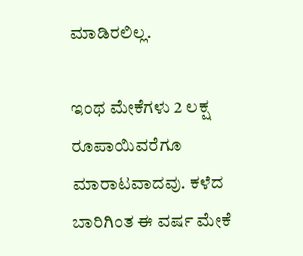ಮಾಡಿರಲಿಲ್ಲ.

ಇಂಥ ಮೇಕೆಗಳು 2 ಲಕ್ಷ ರೂಪಾಯಿವರೆಗೂ ಮಾರಾಟವಾದವು. ಕಳೆದ ಬಾರಿಗಿಂತ ಈ ವರ್ಷ ಮೇಕೆ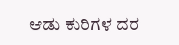ಆಡು ಕುರಿಗಳ ದರ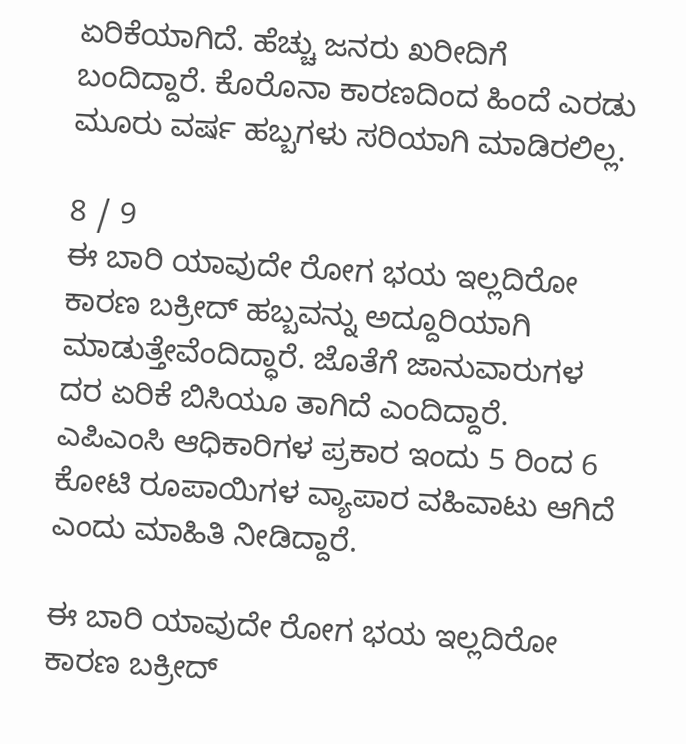ಏರಿಕೆಯಾಗಿದೆ. ಹೆಚ್ಚು ಜನರು ಖರೀದಿಗೆ ಬಂದಿದ್ದಾರೆ. ಕೊರೊನಾ ಕಾರಣದಿಂದ ಹಿಂದೆ ಎರಡು ಮೂರು ವರ್ಷ ಹಬ್ಬಗಳು ಸರಿಯಾಗಿ ಮಾಡಿರಲಿಲ್ಲ.

8 / 9
ಈ ಬಾರಿ ಯಾವುದೇ ರೋಗ ಭಯ ಇಲ್ಲದಿರೋ ಕಾರಣ ಬಕ್ರೀದ್ ಹಬ್ಬವನ್ನು ಅದ್ದೂರಿಯಾಗಿ ಮಾಡುತ್ತೇವೆಂದಿದ್ಧಾರೆ. ಜೊತೆಗೆ ಜಾನುವಾರುಗಳ ದರ ಏರಿಕೆ ಬಿಸಿಯೂ ತಾಗಿದೆ ಎಂದಿದ್ದಾರೆ. ಎಪಿಎಂಸಿ ಆಧಿಕಾರಿಗಳ ಪ್ರಕಾರ ಇಂದು 5 ರಿಂದ 6 ಕೋಟಿ ರೂಪಾಯಿಗಳ ವ್ಯಾಪಾರ ವಹಿವಾಟು ಆಗಿದೆ ಎಂದು ಮಾಹಿತಿ ನೀಡಿದ್ದಾರೆ.

ಈ ಬಾರಿ ಯಾವುದೇ ರೋಗ ಭಯ ಇಲ್ಲದಿರೋ ಕಾರಣ ಬಕ್ರೀದ್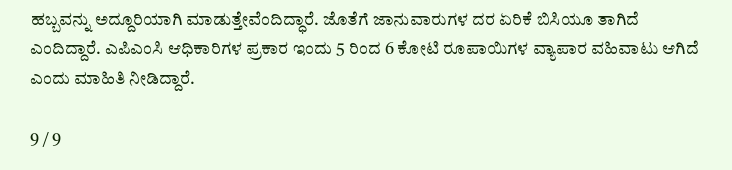ಹಬ್ಬವನ್ನು ಅದ್ದೂರಿಯಾಗಿ ಮಾಡುತ್ತೇವೆಂದಿದ್ಧಾರೆ. ಜೊತೆಗೆ ಜಾನುವಾರುಗಳ ದರ ಏರಿಕೆ ಬಿಸಿಯೂ ತಾಗಿದೆ ಎಂದಿದ್ದಾರೆ. ಎಪಿಎಂಸಿ ಆಧಿಕಾರಿಗಳ ಪ್ರಕಾರ ಇಂದು 5 ರಿಂದ 6 ಕೋಟಿ ರೂಪಾಯಿಗಳ ವ್ಯಾಪಾರ ವಹಿವಾಟು ಆಗಿದೆ ಎಂದು ಮಾಹಿತಿ ನೀಡಿದ್ದಾರೆ.

9 / 9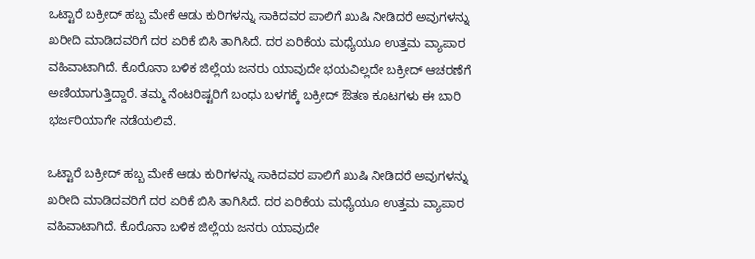ಒಟ್ಟಾರೆ ಬಕ್ರೀದ್ ಹಬ್ಬ ಮೇಕೆ ಆಡು ಕುರಿಗಳನ್ನು ಸಾಕಿದವರ ಪಾಲಿಗೆ ಖುಷಿ ನೀಡಿದರೆ ಅವುಗಳನ್ನು ಖರೀದಿ ಮಾಡಿದವರಿಗೆ ದರ ಏರಿಕೆ ಬಿಸಿ ತಾಗಿಸಿದೆ. ದರ ಏರಿಕೆಯ ಮಧ್ಯೆಯೂ ಉತ್ತಮ ವ್ಯಾಪಾರ ವಹಿವಾಟಾಗಿದೆ. ಕೊರೊನಾ ಬಳಿಕ ಜಿಲ್ಲೆಯ ಜನರು ಯಾವುದೇ ಭಯವಿಲ್ಲದೇ ಬಕ್ರೀದ್ ಆಚರಣೆಗೆ ಅಣಿಯಾಗುತ್ತಿದ್ದಾರೆ. ತಮ್ಮ ನೆಂಟರಿಷ್ಟರಿಗೆ ಬಂಧು ಬಳಗಕ್ಕೆ ಬಕ್ರೀದ್ ಔತಣ ಕೂಟಗಳು ಈ ಬಾರಿ ಭರ್ಜರಿಯಾಗೇ ನಡೆಯಲಿವೆ.

ಒಟ್ಟಾರೆ ಬಕ್ರೀದ್ ಹಬ್ಬ ಮೇಕೆ ಆಡು ಕುರಿಗಳನ್ನು ಸಾಕಿದವರ ಪಾಲಿಗೆ ಖುಷಿ ನೀಡಿದರೆ ಅವುಗಳನ್ನು ಖರೀದಿ ಮಾಡಿದವರಿಗೆ ದರ ಏರಿಕೆ ಬಿಸಿ ತಾಗಿಸಿದೆ. ದರ ಏರಿಕೆಯ ಮಧ್ಯೆಯೂ ಉತ್ತಮ ವ್ಯಾಪಾರ ವಹಿವಾಟಾಗಿದೆ. ಕೊರೊನಾ ಬಳಿಕ ಜಿಲ್ಲೆಯ ಜನರು ಯಾವುದೇ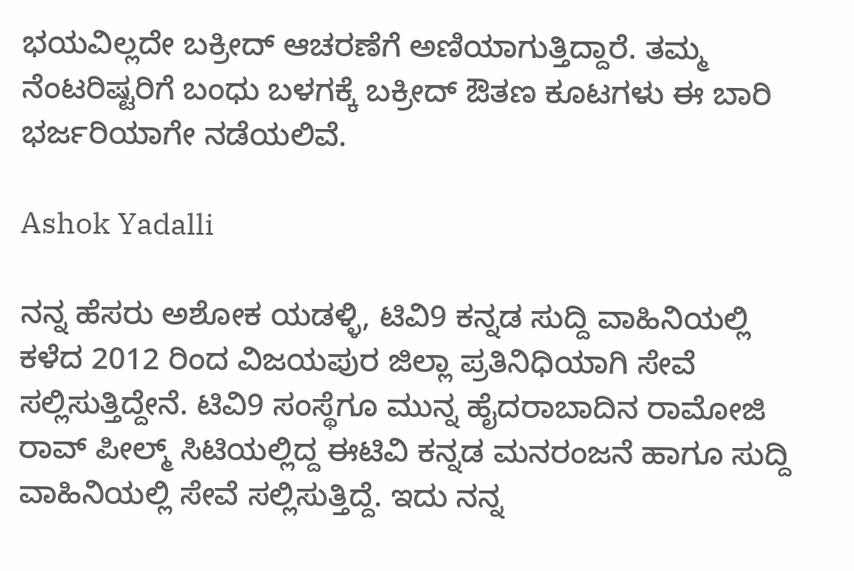ಭಯವಿಲ್ಲದೇ ಬಕ್ರೀದ್ ಆಚರಣೆಗೆ ಅಣಿಯಾಗುತ್ತಿದ್ದಾರೆ. ತಮ್ಮ ನೆಂಟರಿಷ್ಟರಿಗೆ ಬಂಧು ಬಳಗಕ್ಕೆ ಬಕ್ರೀದ್ ಔತಣ ಕೂಟಗಳು ಈ ಬಾರಿ ಭರ್ಜರಿಯಾಗೇ ನಡೆಯಲಿವೆ.

Ashok Yadalli

ನನ್ನ ಹೆಸರು ಅಶೋಕ ಯಡಳ್ಳಿ, ಟಿವಿ9 ಕನ್ನಡ ಸುದ್ದಿ ವಾಹಿನಿಯಲ್ಲಿ ಕಳೆದ 2012 ರಿಂದ ವಿಜಯಪುರ ಜಿಲ್ಲಾ ಪ್ರತಿನಿಧಿಯಾಗಿ ಸೇವೆ ಸಲ್ಲಿಸುತ್ತಿದ್ದೇನೆ. ಟಿವಿ9 ಸಂಸ್ಥೆಗೂ ಮುನ್ನ ಹೈದರಾಬಾದಿನ ರಾಮೋಜಿ ರಾವ್ ಪೀಲ್ಮ್ ಸಿಟಿಯಲ್ಲಿದ್ದ ಈಟಿವಿ ಕನ್ನಡ ಮನರಂಜನೆ ಹಾಗೂ ಸುದ್ದಿ ವಾಹಿನಿಯಲ್ಲಿ ಸೇವೆ ಸಲ್ಲಿಸುತ್ತಿದ್ದೆ. ಇದು ನನ್ನ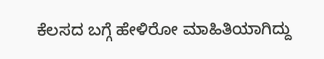ಕೆಲಸದ ಬಗ್ಗೆ ಹೇಳಿರೋ ಮಾಹಿತಿಯಾಗಿದ್ದು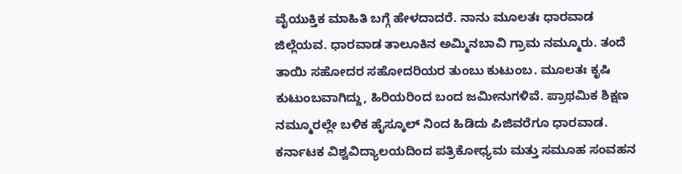ವೈಯುಕ್ತಿಕ ಮಾಹಿತಿ ಬಗ್ಗೆ ಹೇಳದಾದರೆ. ನಾನು ಮೂಲತಃ ಧಾರವಾಡ ಜಿಲ್ಲೆಯವ. ಧಾರವಾಡ ತಾಲೂಕಿನ ಅಮ್ಮಿನಬಾವಿ ಗ್ರಾಮ ನಮ್ಮೂರು. ತಂದೆ ತಾಯಿ ಸಹೋದರ ಸಹೋದರಿಯರ ತುಂಬು ಕುಟುಂಬ. ಮೂಲತಃ ಕೃಷಿ ಕುಟುಂಬವಾಗಿದ್ದು, ಹಿರಿಯರಿಂದ ಬಂದ ಜಮೀನುಗಳಿವೆ. ಪ್ರಾಥಮಿಕ ಶಿಕ್ಷಣ ನಮ್ಮೂರಲ್ಲೇ ಬಳಿಕ ಹೈಸ್ಕೂಲ್ ನಿಂದ ಹಿಡಿದು ಪಿಜಿವರೆಗೂ ಧಾರವಾಡ. ಕರ್ನಾಟಕ ವಿಶ್ವವಿದ್ಯಾಲಯದಿಂದ ಪತ್ರಿಕೋಧ್ಯಮ ಮತ್ತು ಸಮೂಹ ಸಂವಹನ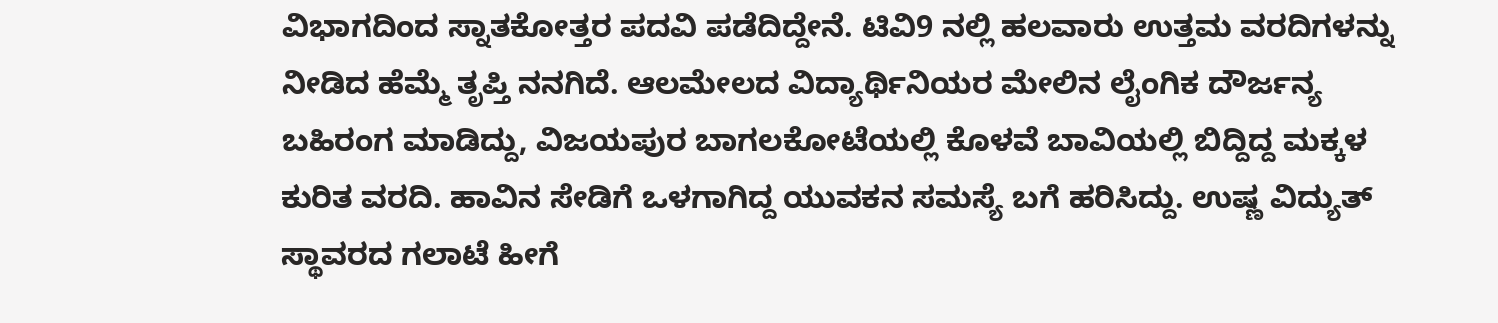ವಿಭಾಗದಿಂದ ಸ್ನಾತಕೋತ್ತರ ಪದವಿ ಪಡೆದಿದ್ದೇನೆ. ಟಿವಿ9 ನಲ್ಲಿ ಹಲವಾರು ಉತ್ತಮ ವರದಿಗಳನ್ನು ನೀಡಿದ ಹೆಮ್ಮೆ ತೃಪ್ತಿ ನನಗಿದೆ. ಆಲಮೇಲದ ವಿದ್ಯಾರ್ಥಿನಿಯರ ಮೇಲಿನ ಲೈಂಗಿಕ ದೌರ್ಜನ್ಯ ಬಹಿರಂಗ ಮಾಡಿದ್ದು, ವಿಜಯಪುರ ಬಾಗಲಕೋಟೆಯಲ್ಲಿ ಕೊಳವೆ ಬಾವಿಯಲ್ಲಿ ಬಿದ್ದಿದ್ದ ಮಕ್ಕಳ ಕುರಿತ ವರದಿ. ಹಾವಿನ ಸೇಡಿಗೆ ಒಳಗಾಗಿದ್ದ ಯುವಕನ ಸಮಸ್ಯೆ ಬಗೆ ಹರಿಸಿದ್ದು. ಉಷ್ಣ ವಿದ್ಯುತ್ ಸ್ಥಾವರದ ಗಲಾಟೆ ಹೀಗೆ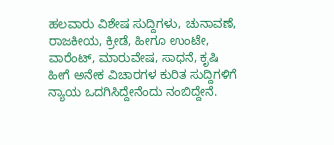ಹಲವಾರು ವಿಶೇಷ ಸುದ್ದಿಗಳು, ಚುನಾವಣೆ, ರಾಜಕೀಯ, ಕ್ರೀಡೆ, ಹೀಗೂ ಉಂಟೇ, ವಾರೆಂಟ್, ಮಾರುವೇಷ, ಸಾಧನೆ, ಕೃಷಿ ಹೀಗೆ ಅನೇಕ ವಿಚಾರಗಳ ಕುರಿತ ಸುದ್ದಿಗಳಿಗೆ ನ್ಯಾಯ ಒದಗಿಸಿದ್ದೇನೆಂದು ನಂಬಿದ್ದೇನೆ.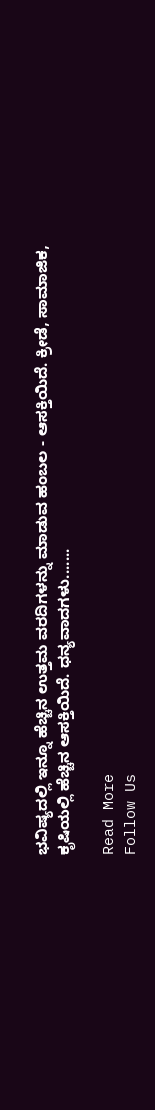ಭವಿಷ್ಯದಲ್ಲಿ ಇನ್ನೂ ಹೆಚ್ಚಿನ ಉತ್ತಮ ವರದಿಗಳನ್ನು ಮಾಡುವ ಹಂಬಲ - ಆಸಕ್ತಿಯಿದೆ. ಕ್ರೀಡೆ, ಸಾಮಾಜಿಕ, ಕೃಷಿಯಲ್ಲಿ ಹೆಚ್ಚಿನ ಆಸಕ್ತಿಯಿದೆ. ಧನ್ಯವಾದಗಳು.......

Read More
Follow Us